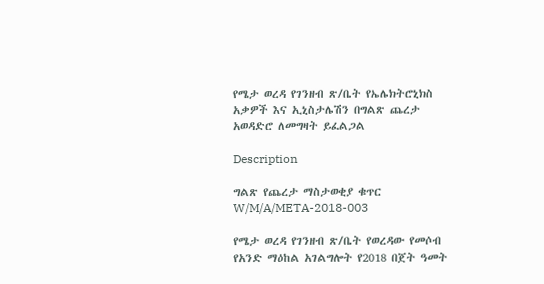የሜታ ወረዳ የገንዘብ ጽ/ቤት የኤሌክትሮኒክስ አቃዎች እና ኢኒስታሌሽን በግልጽ ጨረታ አወዳድሮ ለመግዛት ይፈልጋል

Description

ግልጽ የጨረታ ማስታወቂያ ቁጥር W/M/A/META-2018-003

የሜታ ወረዳ የገንዘብ ጽ/ቤት የወረዳው የመሶብ የአንድ ማዕከል አገልግሎት የ2018 በጀት ዓመት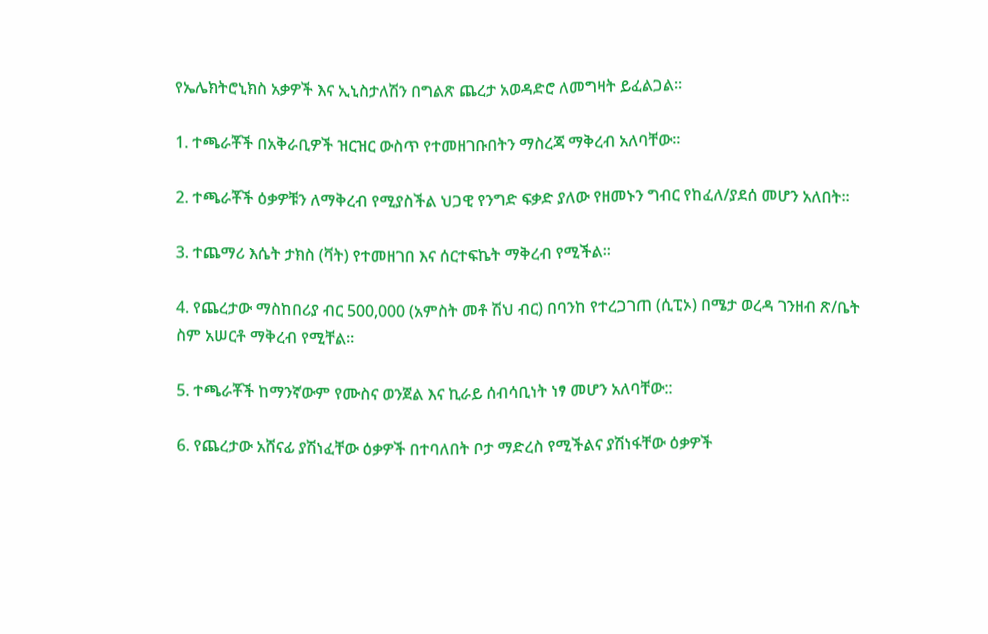የኤሌክትሮኒክስ አቃዎች እና ኢኒስታለሽን በግልጽ ጨረታ አወዳድሮ ለመግዛት ይፈልጋል።

1. ተጫራቾች በአቅራቢዎች ዝርዝር ውስጥ የተመዘገቡበትን ማስረጃ ማቅረብ አለባቸው።

2. ተጫራቾች ዕቃዎቹን ለማቅረብ የሚያስችል ህጋዊ የንግድ ፍቃድ ያለው የዘመኑን ግብር የከፈለ/ያደሰ መሆን አለበት።

3. ተጨማሪ እሴት ታክስ (ቫት) የተመዘገበ እና ሰርተፍኬት ማቅረብ የሚችል።

4. የጨረታው ማስከበሪያ ብር 500,000 (አምስት መቶ ሽህ ብር) በባንከ የተረጋገጠ (ሲፒኦ) በሜታ ወረዳ ገንዘብ ጽ/ቤት ስም አሠርቶ ማቅረብ የሚቸል።

5. ተጫራቾች ከማንኛውም የሙስና ወንጀል እና ኪራይ ሰብሳቢነት ነፃ መሆን አለባቸው::

6. የጨረታው አሸናፊ ያሽነፈቸው ዕቃዎች በተባለበት ቦታ ማድረስ የሚችልና ያሽነፋቸው ዕቃዎች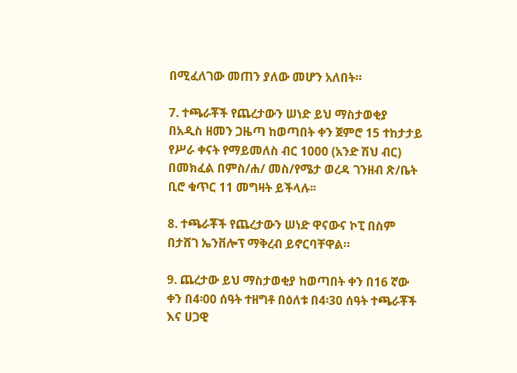በሚፈለገው መጠን ያለው መሆን አለበት።

7. ተጫራቾች የጨረታውን ሠነድ ይህ ማስታወቂያ በአዲስ ዘመን ጋዜጣ ከወጣበት ቀን ጀምሮ 15 ተከታታይ የሥራ ቀናት የማይመለስ ብር 1000 (አንድ ሽህ ብር) በመክፈል በምስ/ሐ/ መስ/የሜታ ወረዳ ገንዘብ ጽ/ቤት ቢሮ ቁጥር 11 መግዛት ይችላሉ፡፡

8. ተጫራቾች የጨረታውን ሠነድ ዋናውና ኮፒ በስም በታሸገ ኤንቨሎፕ ማቅረብ ይኖርባቸዋል።

9. ጨረታው ይህ ማስታወቂያ ከወጣበት ቀን በ16 ኛው ቀን በ4፡00 ሰዓት ተዘግቶ በዕለቱ በ4፡30 ሰዓት ተጫራቾች እና ሀጋዊ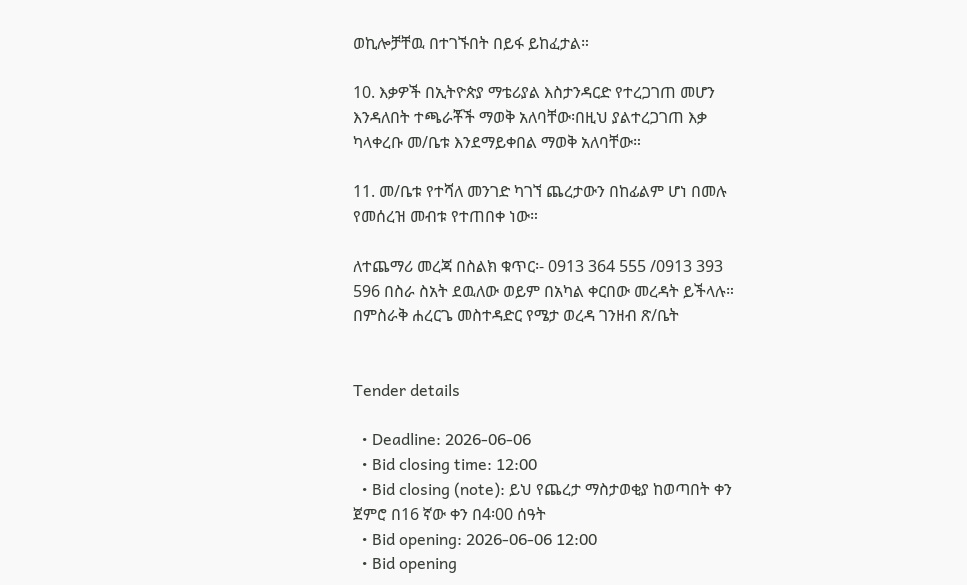ወኪሎቻቸዉ በተገኙበት በይፋ ይከፈታል።

10. እቃዎች በኢትዮጵያ ማቴሪያል እስታንዳርድ የተረጋገጠ መሆን እንዳለበት ተጫራቾች ማወቅ አለባቸው፡በዚህ ያልተረጋገጠ እቃ ካላቀረቡ መ/ቤቱ እንደማይቀበል ማወቅ አለባቸው።

11. መ/ቤቱ የተሻለ መንገድ ካገኘ ጨረታውን በከፊልም ሆነ በመሉ የመሰረዝ መብቱ የተጠበቀ ነው።

ለተጨማሪ መረጃ በስልክ ቁጥር፡- 0913 364 555 /0913 393 596 በስራ ስአት ደዉለው ወይም በአካል ቀርበው መረዳት ይችላሉ።
በምስራቅ ሐረርጌ መስተዳድር የሜታ ወረዳ ገንዘብ ጽ/ቤት


Tender details

  • Deadline: 2026-06-06
  • Bid closing time: 12:00
  • Bid closing (note): ይህ የጨረታ ማስታወቂያ ከወጣበት ቀን ጀምሮ በ16 ኛው ቀን በ4፡00 ሰዓት
  • Bid opening: 2026-06-06 12:00
  • Bid opening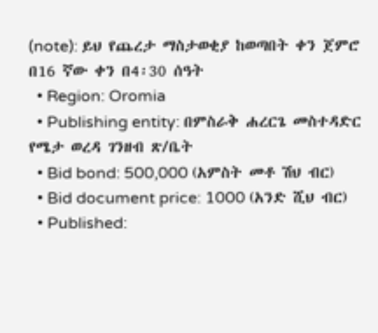(note): ይህ የጨረታ ማስታወቂያ ከወጣበት ቀን ጀምሮ በ16 ኛው ቀን በ4፡30 ሰዓት
  • Region: Oromia
  • Publishing entity: በምስራቅ ሐረርጌ መስተዳድር የሜታ ወረዳ ገንዘብ ጽ/ቤት
  • Bid bond: 500,000 (አምስት መቶ ሽህ ብር)
  • Bid document price: 1000 (አንድ ሺህ ብር)
  • Published: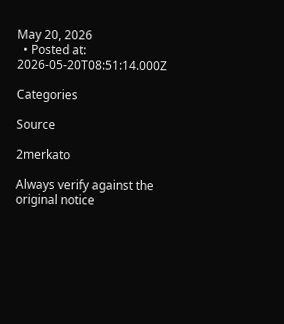May 20, 2026
  • Posted at: 2026-05-20T08:51:14.000Z

Categories

Source

2merkato

Always verify against the original notice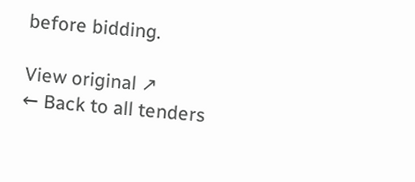before bidding.

View original ↗
← Back to all tenders